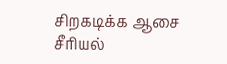சிறகடிக்க ஆசை சீரியல்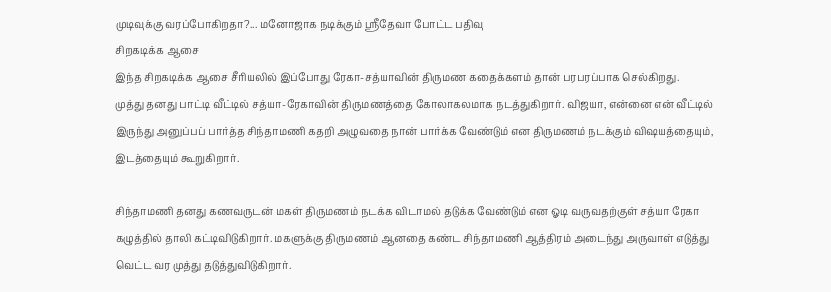முடிவுக்கு வரப்போகிறதா?... மனோஜாக நடிக்கும் ஸ்ரீதேவா போட்ட பதிவு
சிறகடிக்க ஆசை
இந்த சிறகடிக்க ஆசை சீரியலில் இப்போது ரேகா-சத்யாவின் திருமண கதைக்களம் தான் பரபரப்பாக செல்கிறது.
முத்து தனது பாட்டி வீட்டில் சத்யா-ரேகாவின் திருமணத்தை கோலாகலமாக நடத்துகிறார். விஜயா, என்னை என் வீட்டில் இருந்து அனுப்பப் பார்த்த சிந்தாமணி கதறி அழுவதை நான் பார்க்க வேண்டும் என திருமணம் நடக்கும் விஷயத்தையும், இடத்தையும் கூறுகிறார்.

சிந்தாமணி தனது கணவருடன் மகள் திருமணம் நடக்க விடாமல் தடுக்க வேண்டும் என ஓடி வருவதற்குள் சத்யா ரேகா கழுத்தில் தாலி கட்டிவிடுகிறார். மகளுக்கு திருமணம் ஆனதை கண்ட சிந்தாமணி ஆத்திரம் அடைந்து அருவாள் எடுத்து வெட்ட வர முத்து தடுத்துவிடுகிறார்.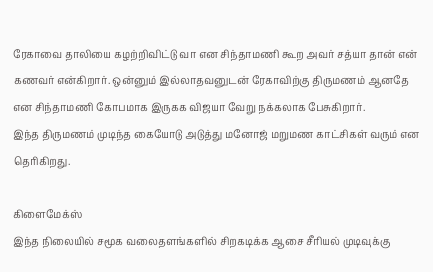ரேகாவை தாலியை கழற்றிவிட்டு வா என சிந்தாமணி கூற அவர் சத்யா தான் என் கணவர் என்கிறார். ஒன்னும் இல்லாதவனுடன் ரேகாவிற்கு திருமணம் ஆனதே என சிந்தாமணி கோபமாக இருகக விஜயா வேறு நக்கலாக பேசுகிறார்.
இந்த திருமணம் முடிந்த கையோடு அடுத்து மனோஜ் மறுமண காட்சிகள் வரும் என தெரிகிறது.

கிளைமேக்ஸ்
இந்த நிலையில் சமூக வலைதளங்களில் சிறகடிக்க ஆசை சீரியல் முடிவுக்கு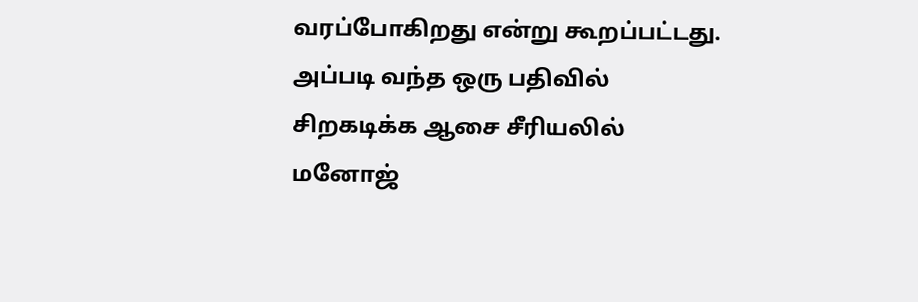வரப்போகிறது என்று கூறப்பட்டது.
அப்படி வந்த ஒரு பதிவில் சிறகடிக்க ஆசை சீரியலில் மனோஜ்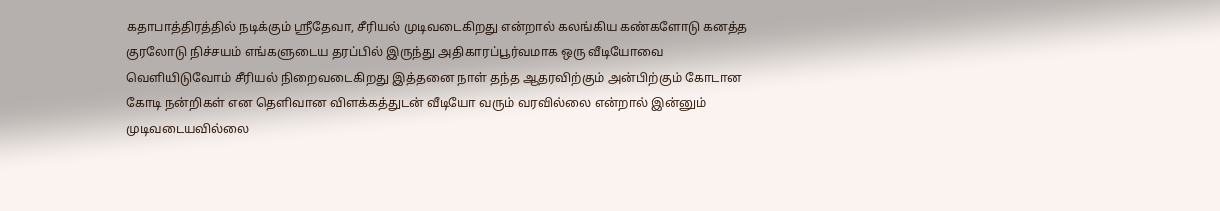கதாபாத்திரத்தில் நடிக்கும் ஸ்ரீதேவா, சீரியல் முடிவடைகிறது என்றால் கலங்கிய கண்களோடு கனத்த குரலோடு நிச்சயம் எங்களுடைய தரப்பில் இருந்து அதிகாரப்பூர்வமாக ஒரு வீடியோவை வெளியிடுவோம் சீரியல் நிறைவடைகிறது இத்தனை நாள் தந்த ஆதரவிற்கும் அன்பிற்கும் கோடான கோடி நன்றிகள் என தெளிவான விளக்கத்துடன் வீடியோ வரும் வரவில்லை என்றால் இன்னும் முடிவடையவில்லை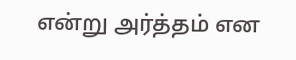என்று அர்த்தம் என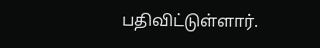பதிவிட்டுள்ளார்.